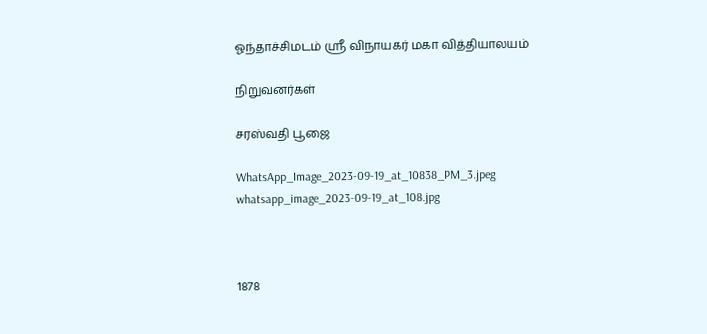ஓந்தாச்சிமடம் ஸ்ரீ விநாயகர் மகா வித்தியாலயம்

நிறுவனர்கள்

சரஸ்வதி பூஜை

WhatsApp_Image_2023-09-19_at_10838_PM_3.jpeg
whatsapp_image_2023-09-19_at_108.jpg



1878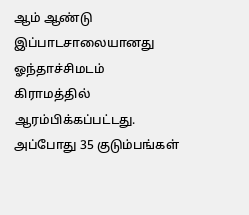ஆம் ஆண்டு இப்பாடசாலையானது ஓந்தாச்சிமடம் கிராமத்தில் ஆரம்பிக்கப்பட்டது. அப்போது 35 குடும்பங்கள்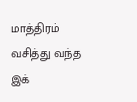மாத்திரம் வசித்து வந்த இக்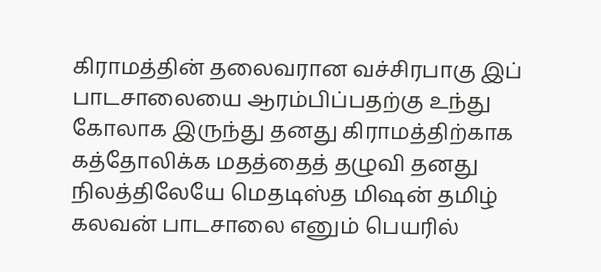கிராமத்தின் தலைவரான வச்சிரபாகு இப் பாடசாலையை ஆரம்பிப்பதற்கு உந்து கோலாக இருந்து தனது கிராமத்திற்காக கத்தோலிக்க மதத்தைத் தழுவி தனது நிலத்திலேயே மெதடிஸ்த மிஷன் தமிழ் கலவன் பாடசாலை எனும் பெயரில்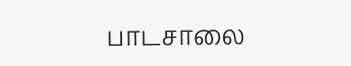பாடசாலை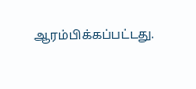ஆரம்பிக்கப்பட்டது.